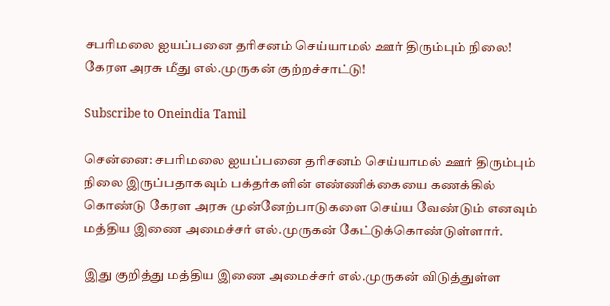சபரிமலை ஐயப்பனை தரிசனம் செய்யாமல் ஊர் திரும்பும் நிலை! கேரள அரசு மீது எல்.முருகன் குற்றச்சாட்டு!

Subscribe to Oneindia Tamil

சென்னை: சபரிமலை ஐயப்பனை தரிசனம் செய்யாமல் ஊர் திரும்பும் நிலை இருப்பதாகவும் பக்தர்களின் எண்ணிக்கையை கணக்கில் கொண்டு கேரள அரசு முன்னேற்பாடுகளை செய்ய வேண்டும் எனவும் மத்திய இணை அமைச்சர் எல்.முருகன் கேட்டுக்கொண்டுள்ளார்.

இது குறித்து மத்திய இணை அமைச்சர் எல்.முருகன் விடுத்துள்ள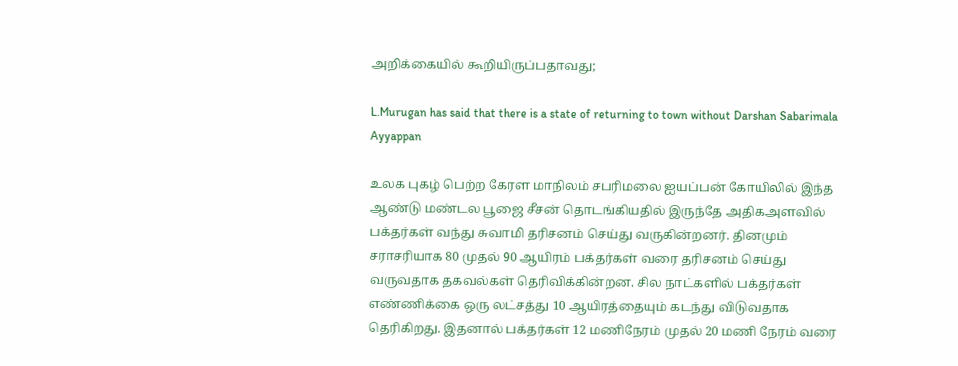அறிக்கையில் கூறியிருப்பதாவது;

L.Murugan has said that there is a state of returning to town without Darshan Sabarimala Ayyappan

உலக புகழ் பெற்ற கேரள மாநிலம் சபரிமலை ஐயப்பன் கோயிலில் இந்த ஆண்டு மண்டல பூஜை சீசன் தொடங்கியதில் இருந்தே அதிகஅளவில் பக்தர்கள் வந்து சுவாமி தரிசனம் செய்து வருகின்றனர். தினமும் சராசரியாக 80 முதல் 90 ஆயிரம் பக்தர்கள் வரை தரிசனம் செய்து வருவதாக தகவல்கள் தெரிவிக்கின்றன. சில நாட்களில் பக்தர்கள் எண்ணிக்கை ஒரு லட்சத்து 10 ஆயிரத்தையும் கடந்து விடுவதாக தெரிகிறது. இதனால் பக்தர்கள் 12 மணிநேரம் முதல் 20 மணி நேரம் வரை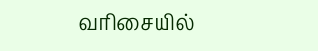வரிசையில்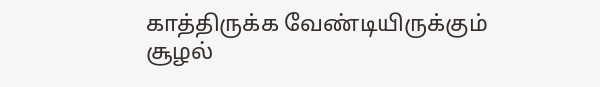காத்திருக்க வேண்டியிருக்கும் சூழல்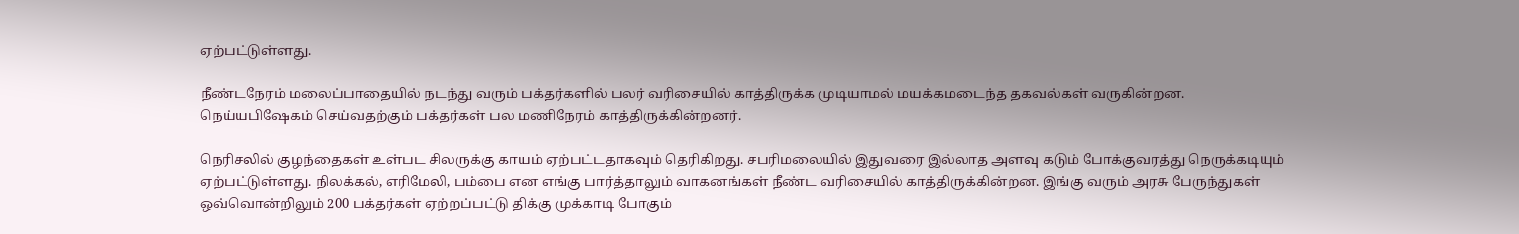ஏற்பட்டுள்ளது.

நீண்டநேரம் மலைப்பாதையில் நடந்து வரும் பக்தர்களில் பலர் வரிசையில் காத்திருக்க முடியாமல் மயக்கமடைந்த தகவல்கள் வருகின்றன. நெய்யபிஷேகம் செய்வதற்கும் பக்தர்கள் பல மணிநேரம் காத்திருக்கின்றனர்.

நெரிசலில் குழந்தைகள் உள்பட சிலருக்கு காயம் ஏற்பட்டதாகவும் தெரிகிறது. சபரிமலையில் இதுவரை இல்லாத அளவு கடும் போக்குவரத்து நெருக்கடியும் ஏற்பட்டுள்ளது. நிலக்கல், எரிமேலி, பம்பை என எங்கு பார்த்தாலும் வாகனங்கள் நீண்ட வரிசையில் காத்திருக்கின்றன. இங்கு வரும் அரசு பேருந்துகள் ஒவ்வொன்றிலும் 200 பக்தர்கள் ஏற்றப்பட்டு திக்கு முக்காடி போகும்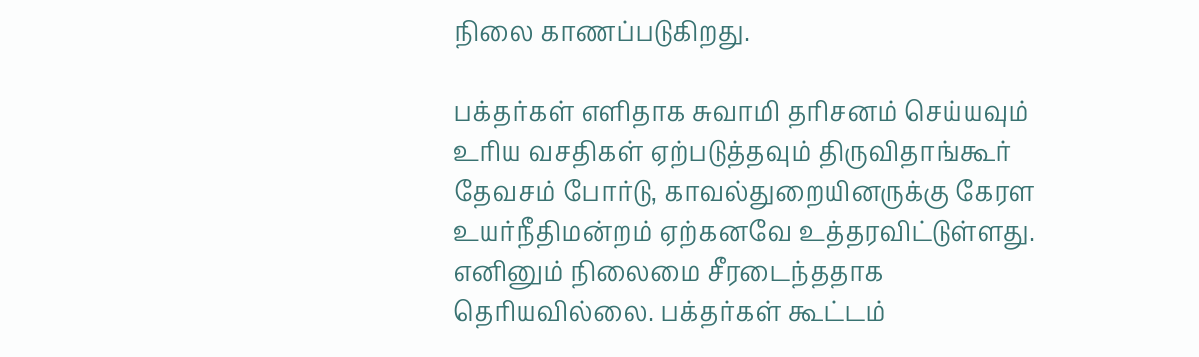நிலை காணப்படுகிறது.

பக்தர்கள் எளிதாக சுவாமி தரிசனம் செய்யவும் உரிய வசதிகள் ஏற்படுத்தவும் திருவிதாங்கூர் தேவசம் போர்டு, காவல்துறையினருக்கு கேரள உயர்நீதிமன்றம் ஏற்கனவே உத்தரவிட்டுள்ளது. எனினும் நிலைமை சீரடைந்ததாக தெரியவில்லை. பக்தர்கள் கூட்டம்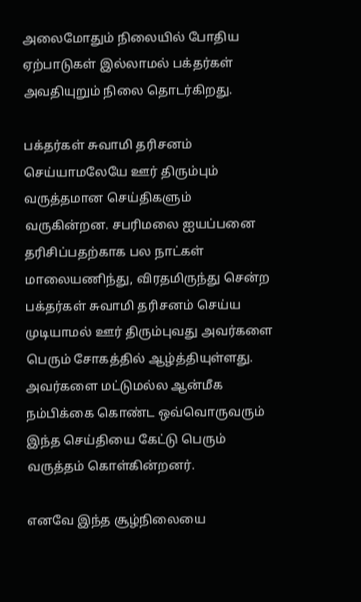அலைமோதும் நிலையில் போதிய ஏற்பாடுகள் இல்லாமல் பக்தர்கள் அவதியுறும் நிலை தொடர்கிறது.

பக்தர்கள் சுவாமி தரிசனம் செய்யாமலேயே ஊர் திரும்பும் வருத்தமான செய்திகளும் வருகின்றன. சபரிமலை ஐயப்பனை தரிசிப்பதற்காக பல நாட்கள் மாலையணிந்து, விரதமிருந்து சென்ற பக்தர்கள் சுவாமி தரிசனம் செய்ய முடியாமல் ஊர் திரும்புவது அவர்களை பெரும் சோகத்தில் ஆழ்த்தியுள்ளது. அவர்களை மட்டுமல்ல ஆன்மீக நம்பிக்கை கொண்ட ஒவ்வொருவரும் இந்த செய்தியை கேட்டு பெரும் வருத்தம் கொள்கின்றனர்.

எனவே இந்த சூழ்நிலையை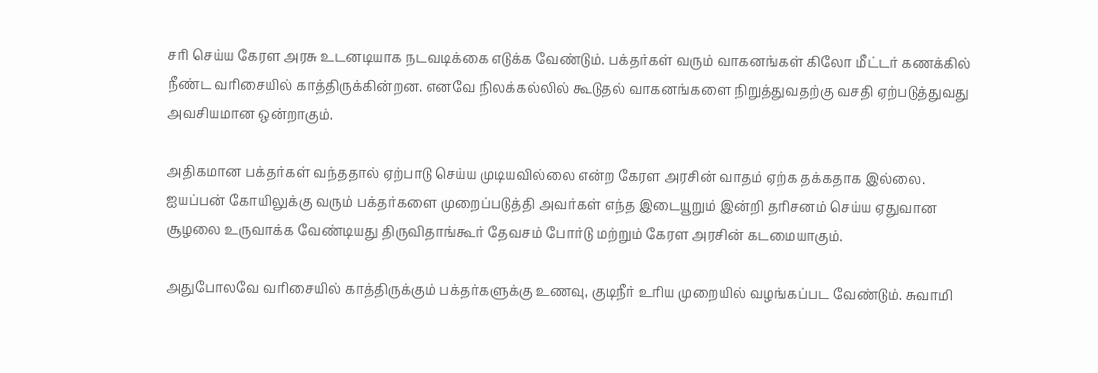சரி செய்ய கேரள அரசு உடனடியாக நடவடிக்கை எடுக்க வேண்டும். பக்தர்கள் வரும் வாகனங்கள் கிலோ மீட்டர் கணக்கில் நீண்ட வரிசையில் காத்திருக்கின்றன. எனவே நிலக்கல்லில் கூடுதல் வாகனங்களை நிறுத்துவதற்கு வசதி ஏற்படுத்துவது அவசியமான ஒன்றாகும்.

அதிகமான பக்தர்கள் வந்ததால் ஏற்பாடு செய்ய முடியவில்லை என்ற கேரள அரசின் வாதம் ஏற்க தக்கதாக இல்லை. ஐயப்பன் கோயிலுக்கு வரும் பக்தர்களை முறைப்படுத்தி அவர்கள் எந்த இடையூறும் இன்றி தரிசனம் செய்ய ஏதுவான சூழலை உருவாக்க வேண்டியது திருவிதாங்கூர் தேவசம் போர்டு மற்றும் கேரள அரசின் கடமையாகும்.

அதுபோலவே வரிசையில் காத்திருக்கும் பக்தர்களுக்கு உணவு, குடிநீர் உரிய முறையில் வழங்கப்பட வேண்டும். சுவாமி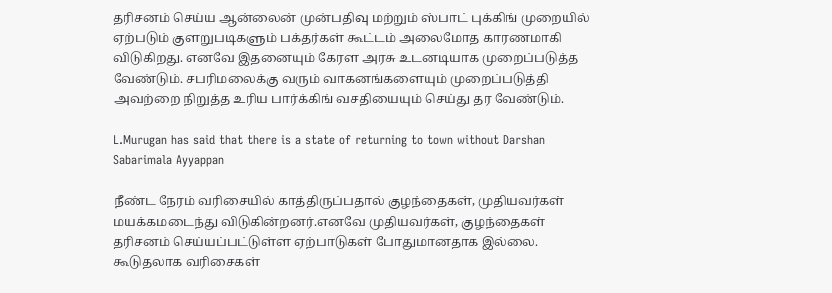தரிசனம் செய்ய ஆன்லைன் முன்பதிவு மற்றும் ஸ்பாட் புக்கிங் முறையில் ஏற்படும் குளறுபடிகளும் பக்தர்கள் கூட்டம் அலைமோத காரணமாகி விடுகிறது. எனவே இதனையும் கேரள அரசு உடனடியாக முறைப்படுத்த வேண்டும். சபரிமலைக்கு வரும் வாகனங்களையும் முறைப்படுத்தி அவற்றை நிறுத்த உரிய பார்க்கிங் வசதியையும் செய்து தர வேண்டும்.

L.Murugan has said that there is a state of returning to town without Darshan Sabarimala Ayyappan

நீண்ட நேரம் வரிசையில் காத்திருப்பதால் குழந்தைகள், முதியவர்கள் மயக்கமடைந்து விடுகின்றனர்.எனவே முதியவர்கள், குழந்தைகள் தரிசனம் செய்யப்பட்டுள்ள ஏற்பாடுகள் போதுமானதாக இல்லை. கூடுதலாக வரிசைகள்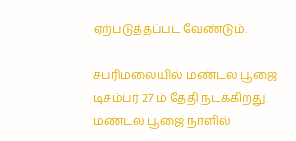ஏற்படுத்தப்பட வேண்டும்.

சபரிமலையில் மண்டல பூஜை டிசம்பர் 27 ம் தேதி நடக்கிறது. மண்டல பூஜை நாளில்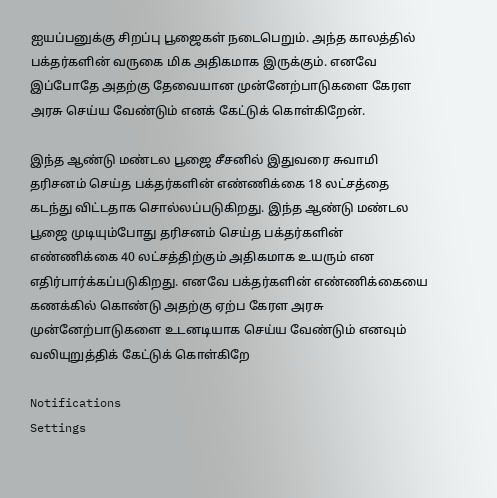ஐயப்பனுக்கு சிறப்பு பூஜைகள் நடைபெறும். அந்த காலத்தில் பக்தர்களின் வருகை மிக அதிகமாக இருக்கும். எனவே இப்போதே அதற்கு தேவையான முன்னேற்பாடுகளை கேரள அரசு செய்ய வேண்டும் எனக் கேட்டுக் கொள்கிறேன்.

இந்த ஆண்டு மண்டல பூஜை சீசனில் இதுவரை சுவாமி தரிசனம் செய்த பக்தர்களின் எண்ணிக்கை 18 லட்சத்தை கடந்து விட்டதாக சொல்லப்படுகிறது. இந்த ஆண்டு மண்டல பூஜை முடியும்போது தரிசனம் செய்த பக்தர்களின் எண்ணிக்கை 40 லட்சத்திற்கும் அதிகமாக உயரும் என எதிர்பார்க்கப்படுகிறது. எனவே பக்தர்களின் எண்ணிக்கையை கணக்கில் கொண்டு அதற்கு ஏற்ப கேரள அரசு முன்னேற்பாடுகளை உடனடியாக செய்ய வேண்டும் எனவும் வலியுறுத்திக் கேட்டுக் கொள்கிறே

Notifications
Settings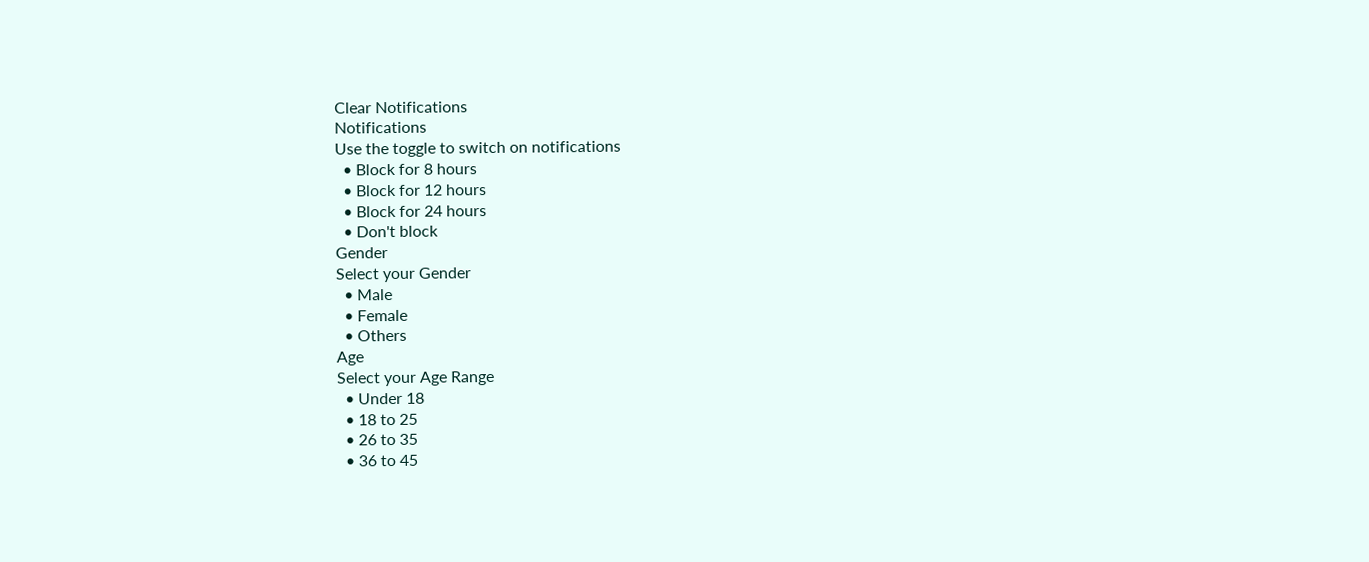Clear Notifications
Notifications
Use the toggle to switch on notifications
  • Block for 8 hours
  • Block for 12 hours
  • Block for 24 hours
  • Don't block
Gender
Select your Gender
  • Male
  • Female
  • Others
Age
Select your Age Range
  • Under 18
  • 18 to 25
  • 26 to 35
  • 36 to 45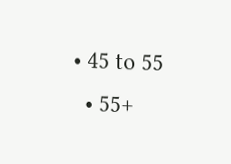• 45 to 55
  • 55+